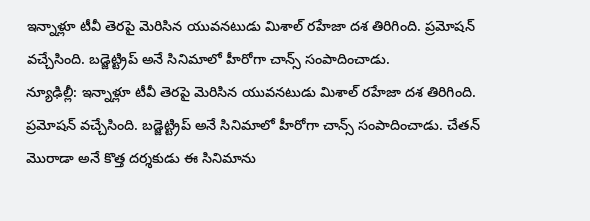ఇన్నాళ్లూ టీవీ తెరపై మెరిసిన యువనటుడు మిశాల్ రహేజా దశ తిరిగింది. ప్రమోషన్ వచ్చేసింది. బడ్జెట్ట్రిప్ అనే సినిమాలో హీరోగా చాన్స్ సంపాదించాడు.
న్యూఢిల్లీ: ఇన్నాళ్లూ టీవీ తెరపై మెరిసిన యువనటుడు మిశాల్ రహేజా దశ తిరిగింది. ప్రమోషన్ వచ్చేసింది. బడ్జెట్ట్రిప్ అనే సినిమాలో హీరోగా చాన్స్ సంపాదించాడు. చేతన్ మొరాడా అనే కొత్త దర్శకుడు ఈ సినిమాను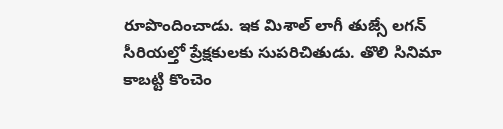రూపొందించాడు. ఇక మిశాల్ లాగీ తుజ్సే లగన్ సీరియల్తో ప్రేక్షకులకు సుపరిచితుడు. తొలి సినిమా కాబట్టి కొంచెం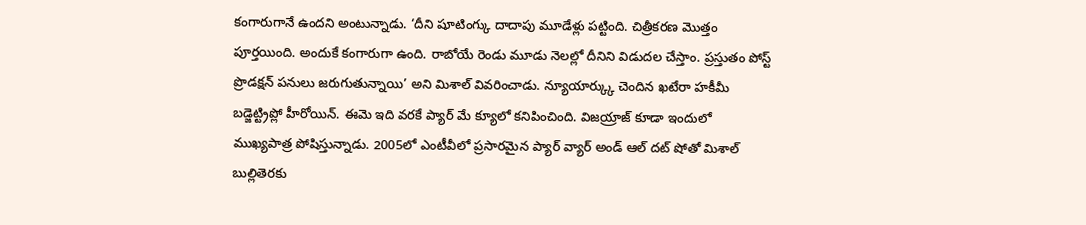కంగారుగానే ఉందని అంటున్నాడు. ‘దీని షూటింగ్కు దాదాపు మూడేళ్లు పట్టింది. చిత్రీకరణ మొత్తం పూర్తయింది. అందుకే కంగారుగా ఉంది. రాబోయే రెండు మూడు నెలల్లో దీనిని విడుదల చేస్తాం. ప్రస్తుతం పోస్ట్ ప్రొడక్షన్ పనులు జరుగుతున్నాయి’ అని మిశాల్ వివరించాడు. న్యూయార్క్కు చెందిన ఖటేరా హకీమీ బడ్జెట్ట్రిప్లో హీరోయిన్. ఈమె ఇది వరకే ప్యార్ మే క్యూలో కనిపించింది. విజయ్రాజ్ కూడా ఇందులో ముఖ్యపాత్ర పోషిస్తున్నాడు. 2005లో ఎంటీవీలో ప్రసారమైన ప్యార్ వ్యార్ అండ్ ఆల్ దట్ షోతో మిశాల్ బుల్లితెరకు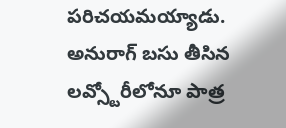పరిచయమయ్యాడు.
అనురాగ్ బసు తీసిన లవ్స్టోరీలోనూ పాత్ర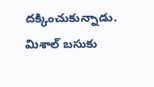దక్కించుకున్నాడు. మిశాల్ బసుకు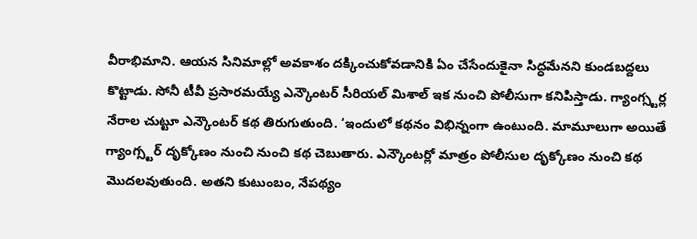వీరాభిమాని. ఆయన సినిమాల్లో అవకాశం దక్కించుకోవడానికి ఏం చేసేందుకైనా సిద్ధమేనని కుండబద్దలు కొట్టాడు. సోనీ టీవీ ప్రసారమయ్యే ఎన్కౌంటర్ సీరియల్ మిశాల్ ఇక నుంచి పోలీసుగా కనిపిస్తాడు. గ్యాంగ్స్టర్ల నేరాల చుట్టూ ఎన్కౌంటర్ కథ తిరుగుతుంది. ‘ఇందులో కథనం విభిన్నంగా ఉంటుంది. మామూలుగా అయితే గ్యాంగ్స్టర్ దృక్కోణం నుంచి నుంచి కథ చెబుతారు. ఎన్కౌంటర్లో మాత్రం పోలీసుల దృక్కోణం నుంచి కథ మొదలవుతుంది. అతని కుటుంబం, నేపథ్యం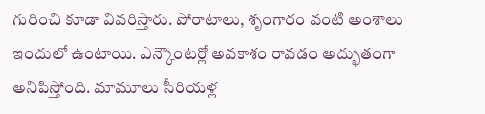గురించి కూడా వివరిస్తారు. పోరాటాలు, శృంగారం వంటి అంశాలు ఇందులో ఉంటాయి. ఎన్కౌంటర్లో అవకాశం రావడం అద్భుతంగా అనిపిస్తోంది. మామూలు సీరియళ్ల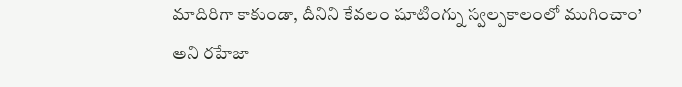మాదిరిగా కాకుండా, దీనిని కేవలం షూటింగ్ను స్వల్పకాలంలో ముగించాం’ అని రహేజా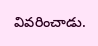వివరించాడు.